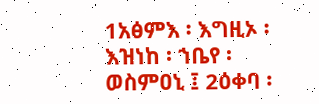1አፅምእ ፡ እግዚኦ ፡ እዝነከ ፡ ኀቤየ ፡ ወስምዐኒ ፤ 2ዕቀባ ፡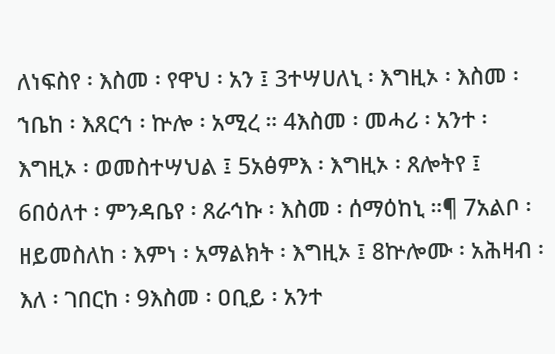ለነፍስየ ፡ እስመ ፡ የዋህ ፡ አን ፤ 3ተሣሀለኒ ፡ እግዚኦ ፡ እስመ ፡ ኀቤከ ፡ እጸርኅ ፡ ኵሎ ፡ አሚረ ። 4እስመ ፡ መሓሪ ፡ አንተ ፡ እግዚኦ ፡ ወመስተሣህል ፤ 5አፅምእ ፡ እግዚኦ ፡ ጸሎትየ ፤ 6በዕለተ ፡ ምንዳቤየ ፡ ጸራኅኩ ፡ እስመ ፡ ሰማዕከኒ ።¶ 7አልቦ ፡ ዘይመስለከ ፡ እምነ ፡ አማልክት ፡ እግዚኦ ፤ 8ኵሎሙ ፡ አሕዛብ ፡ እለ ፡ ገበርከ ፡ 9እስመ ፡ ዐቢይ ፡ አንተ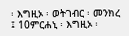፡ እግዚኦ ፡ ወትገብር ፡ መንክረ ፤ 10ምርሐኒ ፡ እግዚኦ ፡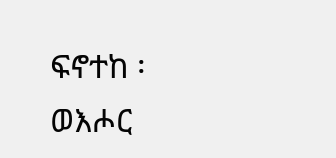ፍኖተከ ፡ ወእሖር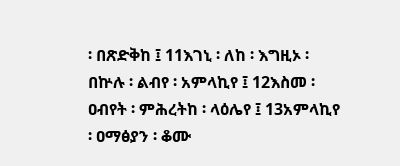፡ በጽድቅከ ፤ 11እገኒ ፡ ለከ ፡ እግዚኦ ፡ በኵሉ ፡ ልብየ ፡ አምላኪየ ፤ 12እስመ ፡ ዐብየት ፡ ምሕረትከ ፡ ላዕሌየ ፤ 13አምላኪየ ፡ ዐማፅያን ፡ ቆሙ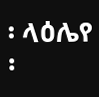፡ ላዕሌየ ፡